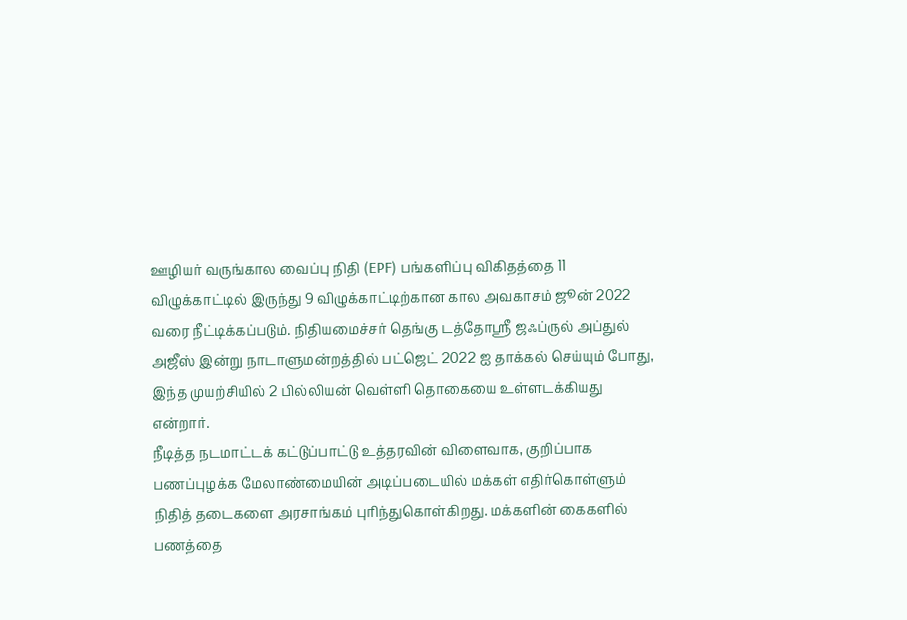ஊழியர் வருங்கால வைப்பு நிதி (EPF) பங்களிப்பு விகிதத்தை 11 விழுக்காட்டில் இருந்து 9 விழுக்காட்டிற்கான கால அவகாசம் ஜூன் 2022 வரை நீட்டிக்கப்படும். நிதியமைச்சர் தெங்கு டத்தோஸ்ரீ ஜஃப்ருல் அப்துல் அஜீஸ் இன்று நாடாளுமன்றத்தில் பட்ஜெட் 2022 ஐ தாக்கல் செய்யும் போது, இந்த முயற்சியில் 2 பில்லியன் வெள்ளி தொகையை உள்ளடக்கியது என்றார்.
நீடித்த நடமாட்டக் கட்டுப்பாட்டு உத்தரவின் விளைவாக, குறிப்பாக பணப்புழக்க மேலாண்மையின் அடிப்படையில் மக்கள் எதிர்கொள்ளும் நிதித் தடைகளை அரசாங்கம் புரிந்துகொள்கிறது. மக்களின் கைகளில் பணத்தை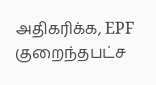அதிகரிக்க, EPF குறைந்தபட்ச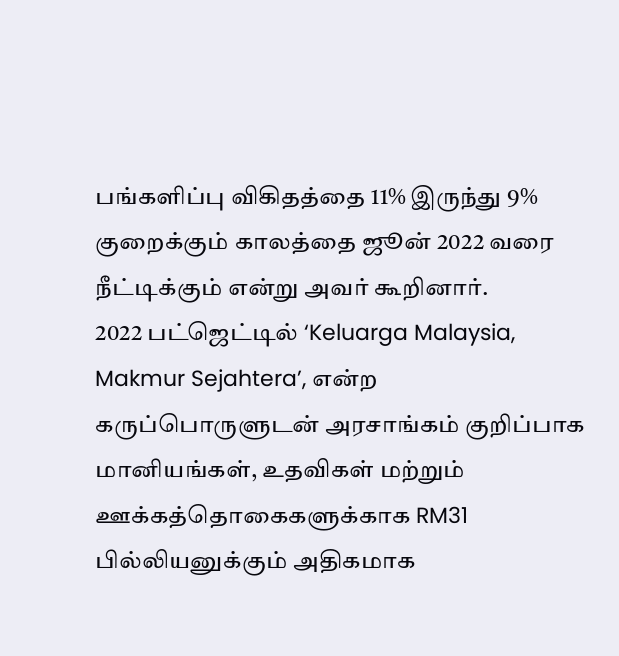பங்களிப்பு விகிதத்தை 11% இருந்து 9% குறைக்கும் காலத்தை ஜூன் 2022 வரை நீட்டிக்கும் என்று அவர் கூறினார்.
2022 பட்ஜெட்டில் ‘Keluarga Malaysia, Makmur Sejahtera’, என்ற கருப்பொருளுடன் அரசாங்கம் குறிப்பாக மானியங்கள், உதவிகள் மற்றும் ஊக்கத்தொகைகளுக்காக RM31 பில்லியனுக்கும் அதிகமாக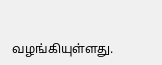வழங்கியுள்ளது.